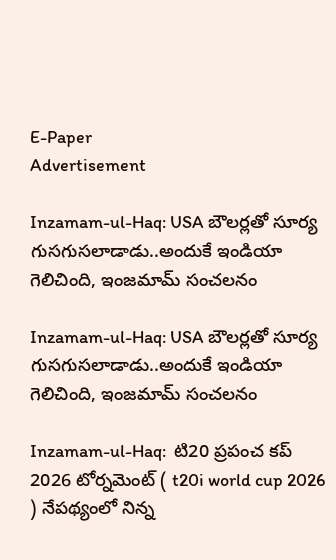E-Paper
Advertisement

Inzamam-ul-Haq: USA బౌల‌ర్లతో సూర్య గుసగుస‌లాడాడు..అందుకే ఇండియా గెలిచింది, ఇంజమామ్ సంచ‌ల‌నం

Inzamam-ul-Haq: USA బౌల‌ర్లతో సూర్య గుసగుస‌లాడాడు..అందుకే ఇండియా గెలిచింది, ఇంజమామ్ సంచ‌ల‌నం

Inzamam-ul-Haq:  టి20 ప్రపంచ కప్ 2026 టోర్నమెంట్ ( t20i world cup 2026 ) నేపథ్యంలో నిన్న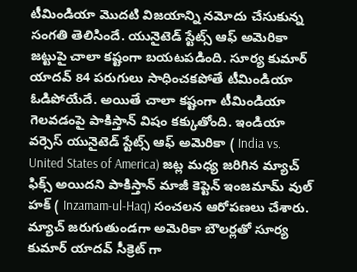టీమిండియా మొదటి విజయాన్ని నమోదు చేసుకున్న సంగతి తెలిసిందే. యునైటెడ్ స్టేట్స్ ఆఫ్ అమెరికా జట్టుపై చాలా కష్టంగా బయటపడింది. సూర్య కుమార్ యాదవ్ 84 పరుగులు సాధించకపోతే టీమిండియా ఓడిపోయేదే. అయితే చాలా కష్టంగా టీమిండియా గెలవడంపై పాకిస్తాన్ విషం కక్కుతోంది. ఇండియా వర్సెస్ యునైటెడ్ స్టేట్స్ ఆఫ్ అమెరికా ( India vs. United States of America) జట్ల మధ్య జరిగిన మ్యాచ్ ఫిక్స్ అయిదని పాకిస్తాన్ మాజీ కెప్టెన్ ఇంజమామ్ వుల్ హక్ ( Inzamam-ul-Haq) సంచలన ఆరోపణలు చేశారు. మ్యాచ్ జరుగుతుండగా అమెరికా బౌలర్లతో సూర్య కుమార్ యాదవ్ సీక్రెట్ గా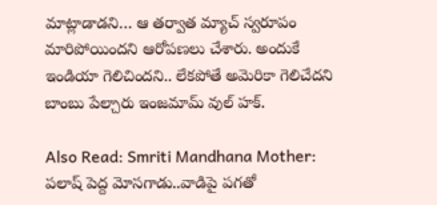మాట్లాడాడని… ఆ తర్వాత మ్యాచ్ స్వరూపం మారిపోయిందని ఆరోపణలు చేశారు. అందుకే ఇండియా గెలిచిందని.. లేకపోతే అమెరికా గెలిచేదని బాంబు పేల్చారు ఇంజమామ్ వుల్ హక్.

Also Read: Smriti Mandhana Mother: ప‌లాష్ పెద్ద మోస‌గాడు..వాడిపై ప‌గ‌తో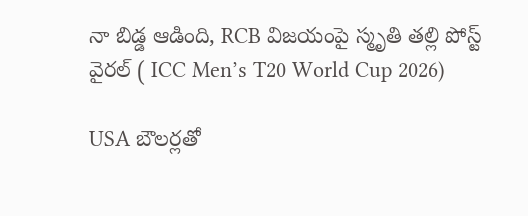నా బిడ్డ ఆడింది, RCB విజ‌యంపై స్మృతి త‌ల్లి పోస్ట్‌ వైర‌ల్ ( ICC Men’s T20 World Cup 2026)

USA బౌల‌ర్లతో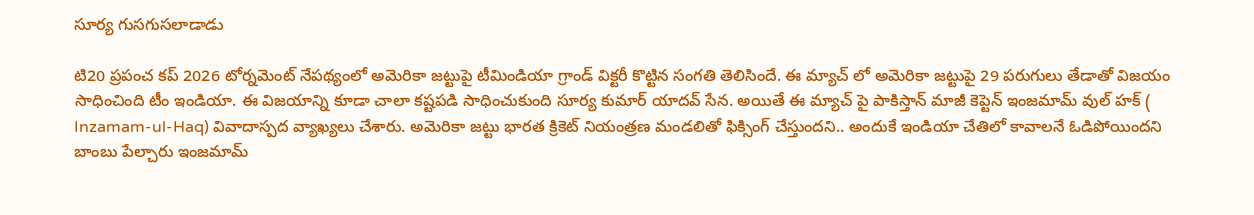సూర్య గుసగుస‌లాడాడు

టి20 ప్రపంచ కప్ 2026 టోర్నమెంట్ నేపథ్యంలో అమెరికా జట్టుపై టీమిండియా గ్రాండ్ విక్టరీ కొట్టిన సంగతి తెలిసిందే. ఈ మ్యాచ్ లో అమెరికా జట్టుపై 29 పరుగులు తేడాతో విజయం సాధించింది టీం ఇండియా. ఈ విజయాన్ని కూడా చాలా కష్టపడి సాధించుకుంది సూర్య కుమార్ యాదవ్ సేన. అయితే ఈ మ్యాచ్ పై పాకిస్తాన్ మాజీ కెప్టెన్ ఇంజమామ్ వుల్ హక్ ( Inzamam-ul-Haq) వివాదాస్పద వ్యాఖ్యలు చేశారు. అమెరికా జట్టు భారత క్రికెట్ నియంత్రణ మండలితో ఫిక్సింగ్ చేస్తుందని.. అందుకే ఇండియా చేతిలో కావాలనే ఓడిపోయిందని బాంబు పేల్చారు ఇంజమామ్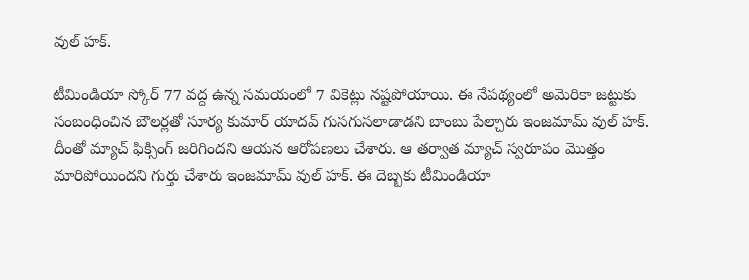వుల్ హక్.

టీమిండియా స్కోర్ 77 వద్ద ఉన్న సమయంలో 7 వికెట్లు నష్టపోయాయి. ఈ నేపథ్యంలో అమెరికా జట్టుకు సంబంధించిన బౌలర్లతో సూర్య కుమార్ యాదవ్ గుసగుసలాడాడని బాంబు పేల్చారు ఇంజమామ్ వుల్ హక్. దీంతో మ్యాచ్ ఫిక్సింగ్ జరిగిందని ఆయన ఆరోపణలు చేశారు. ఆ తర్వాత మ్యాచ్ స్వరూపం మొత్తం మారిపోయిందని గుర్తు చేశారు ఇంజమామ్ వుల్ హక్. ఈ దెబ్బకు టీమిండియా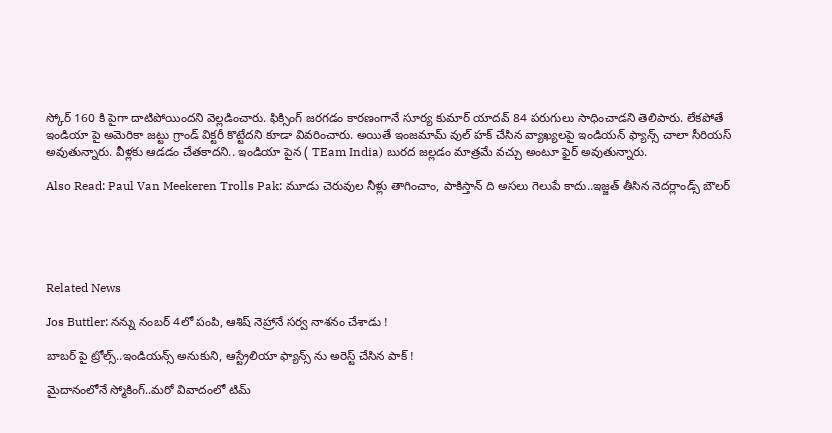స్కోర్ 160 కి పైగా దాటిపోయిందని వెల్లడించారు. ఫిక్సింగ్ జరగడం కారణంగానే సూర్య కుమార్ యాదవ్ 84 పరుగులు సాధించాడని తెలిపారు. లేకపోతే ఇండియా పై అమెరికా జట్టు గ్రాండ్ విక్టరీ కొట్టేదని కూడా వివరించారు. అయితే ఇంజమామ్ వుల్ హక్ చేసిన వ్యాఖ్యలపై ఇండియన్ ఫ్యాన్స్ చాలా సీరియస్ అవుతున్నారు. వీళ్లకు ఆడడం చేతకాదని.. ఇండియా పైన ( TEam India) బురద జల్లడం మాత్రమే వచ్చు అంటూ ఫైర్ అవుతున్నారు.

Also Read: Paul Van Meekeren Trolls Pak: మూడు చెరువుల నీళ్లు తాగించాం, పాకిస్తాన్ ది అస‌లు గెలుపే కాదు..ఇజ్జ‌త్ తీసిన నెదర్లాండ్స్ బౌలర్





Related News

Jos Buttler: న‌న్ను నంబ‌ర్ 4లో పంపి, ఆశిష్ నెహ్రానే స‌ర్వ నాశ‌నం చేశాడు !

బాబ‌ర్ పై ట్రోల్స్‌..ఇండియ‌న్స్ అనుకుని, ఆస్ట్రేలియా ఫ్యాన్స్ ను అరెస్ట్ చేసిన పాక్ !

మైదానంలోనే స్మోకింగ్..మ‌రో వివాదంలో టిమ్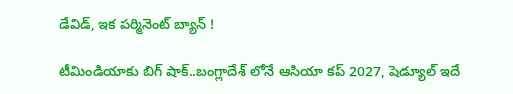డేవిడ్, ఇక ప‌ర్మినెంట్ బ్యాన్ !

టీమిండియాకు బిగ్ షాక్‌..బంగ్లాదేశ్ లోనే ఆసియా కప్ 2027, షెడ్యూల్ ఇదే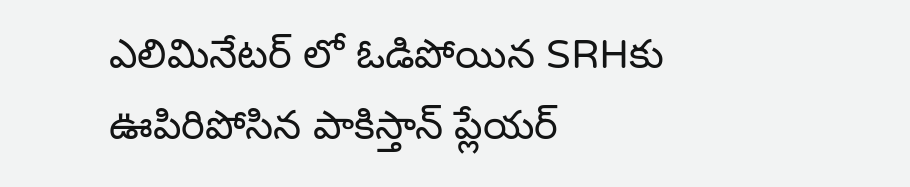ఎలిమినేట‌ర్ లో ఓడిపోయిన‌ SRHకు ఊపిరిపోసిన పాకిస్తాన్ ప్లేయ‌ర్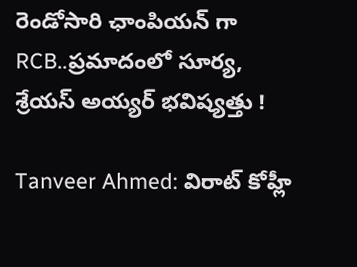రెండోసారి ఛాంపియ‌న్ గా RCB..ప్ర‌మాదంలో సూర్య‌, శ్రేయ‌స్ అయ్య‌ర్ భ‌విష్య‌త్తు !

Tanveer Ahmed: విరాట్ కోహ్లీ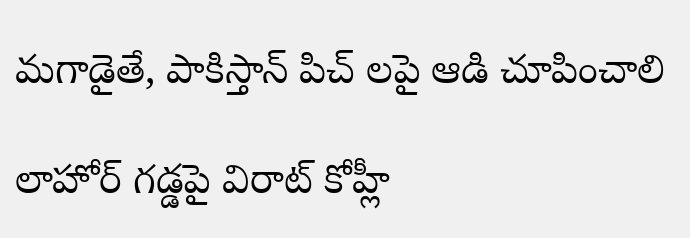మ‌గాడైతే, పాకిస్తాన్ పిచ్ ల‌పై ఆడి చూపించాలి

లాహోర్ గ‌డ్డ‌పై విరాట్ కోహ్లీ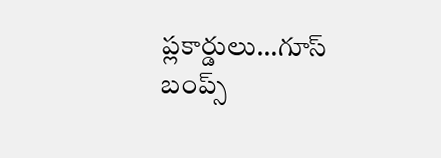ప్లకార్డులు…గూస్ బంప్స్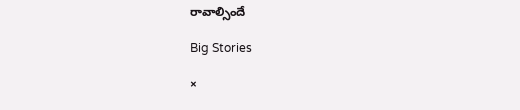రావాల్సిందే

Big Stories

×